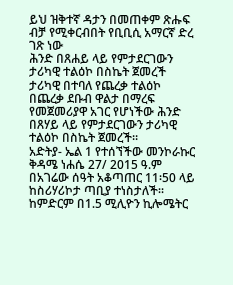ይህ ዝቅተኛ ዳታን በመጠቀም ጽሑፍ ብቻ የሚቀርብበት የቢቢሲ አማርኛ ድረ ገጽ ነው
ሕንድ በጸሐይ ላይ የምታደርገውን ታሪካዊ ተልዕኮ በስኬት ጀመረች
ታሪካዊ በተባለ የጨረቃ ተልዕኮ በጨረቃ ደቡብ ዋልታ በማረፍ የመጀመሪያዋ አገር የሆነችው ሕንድ በጸሃይ ላይ የምታደርገውን ታሪካዊ ተልዕኮ በስኬት ጀመረች።
አድትያ- ኤል 1 የተሰኘችው መንኮራኩር ቅዳሜ ነሐሴ 27/ 2015 ዓ.ም በአገሬው ሰዓት አቆጣጠር 11፡50 ላይ ከስሪሃሪኮታ ጣቢያ ተነስታለች።
ከምድርም በ1.5 ሚሊዮን ኪሎሜትር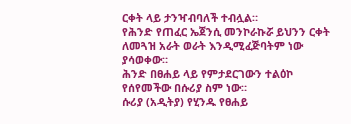ርቀት ላይ ታንዣብባለች ተብሏል።
የሕንድ የጠፈር ኤጀንሲ መንኮራኩሯ ይህንን ርቀት ለመጓዝ አራት ወራት እንዲሚፈጅባትም ነው ያሳወቀው።
ሕንድ በፀሐይ ላይ የምታደርገውን ተልዕኮ የሰየመችው በሱሪያ ስም ነው።
ሱሪያ (አዲትያ) የሂንዱ የፀሐይ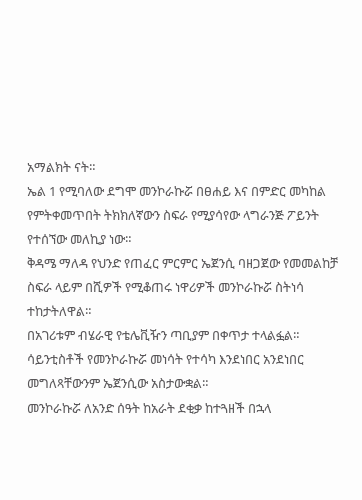አማልክት ናት።
ኤል 1 የሚባለው ደግሞ መንኮራኩሯ በፀሐይ እና በምድር መካከል የምትቀመጥበት ትክክለኛውን ስፍራ የሚያሳየው ላግራንጅ ፖይንት የተሰኘው መለኪያ ነው።
ቅዳሜ ማለዳ የህንድ የጠፈር ምርምር ኤጀንሲ ባዘጋጀው የመመልከቻ ስፍራ ላይም በሺዎች የሚቆጠሩ ነዋሪዎች መንኮራኩሯ ስትነሳ ተከታትለዋል።
በአገሪቱም ብሄራዊ የቴሌቪዥን ጣቢያም በቀጥታ ተላልፏል። ሳይንቲስቶች የመንኮራኩሯ መነሳት የተሳካ እንደነበር አንደነበር መግለጻቸውንም ኤጀንሲው አስታውቋል።
መንኮራኩሯ ለአንድ ሰዓት ከአራት ደቂቃ ከተጓዘች በኋላ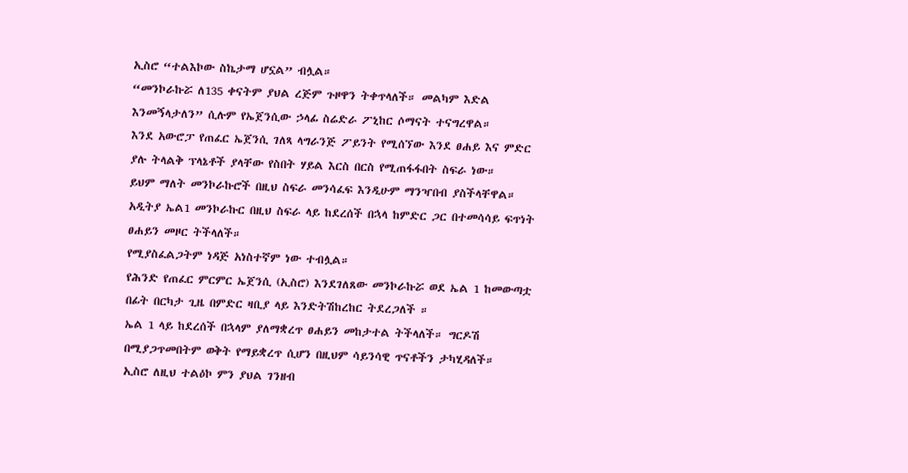ኢስሮ “ተልእኮው ስኬታማ ሆኗል” ብሏል።
“መንኮራኩሯ ለ135 ቀናትም ያህል ረጅም ጉዞዋን ትቀጥላለች። መልካም እድል እንመኝላታለን” ሲሉም የኤጀንሲው ኃላፊ ስሬድራ ፖኒከር ሶማናት ተናግረዋል።
እንደ አውሮፓ የጠፈር ኤጀንሲ ገለጻ ላግራንጅ ፖይንት የሚሰኘው እንደ ፀሐይ እና ምድር ያሉ ትላልቅ ፕላኔቶች ያላቸው የስበት ሃይል እርስ በርስ የሚጠፋፋበት ስፍራ ነው።
ይህም ማለት መንኮራኩሮች በዚህ ስፍራ መንሳፈፍ እንዲሁም ማንዣበብ ያስችላቸዋል።
አዲትያ ኤል1 መንኮራኩር በዚህ ስፍራ ላይ ከደረሰች በኋላ ከምድር ጋር በተመሳሳይ ፍጥነት ፀሐይን መዞር ትችላለች።
የሚያስፈልጋትም ነዳጅ አነስተኛም ነው ተብሏል።
የሕንድ የጠፈር ምርምር ኤጀንሲ (ኢስሮ) እንደገለጸው መንኮራኩሯ ወደ ኤል 1 ከመውጣቷ በፊት በርካታ ጊዜ በምድር ዛቢያ ላይ እንድትሽከረከር ትደረጋለች ።
ኤል 1 ላይ ከደረሰች በኋላም ያለማቋረጥ ፀሐይን መከታተል ትችላለች። ግርዶሽ በሚያጋጥመበትም ወቅት የማይቋረጥ ሲሆን በዚህም ሳይንሳዊ ጥናቶችን ታካሂዳለች።
ኢስሮ ለዚህ ተልዕኮ ምን ያህል ገንዘብ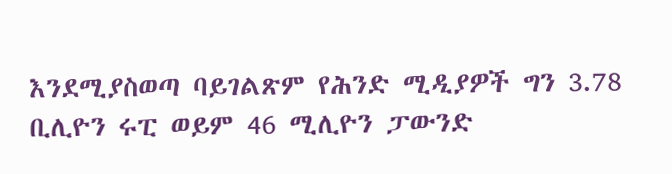እንደሚያስወጣ ባይገልጽም የሕንድ ሚዲያዎች ግን 3.78 ቢሊዮን ሩፒ ወይም 46 ሚሊዮን ፓውንድ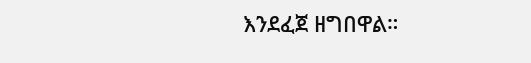እንደፈጀ ዘግበዋል።